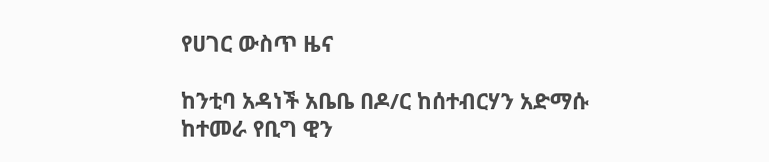የሀገር ውስጥ ዜና

ከንቲባ አዳነች አቤቤ በዶ/ር ከሰተብርሃን አድማሱ ከተመራ የቢግ ዊን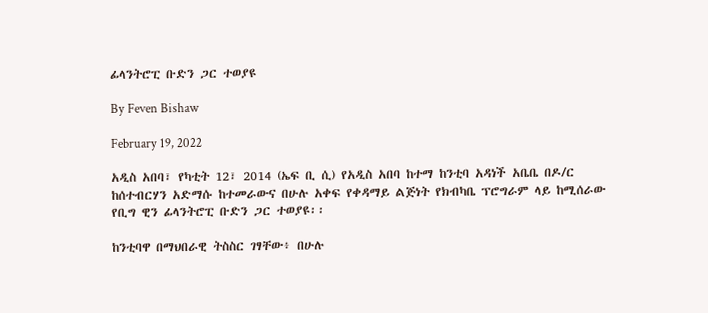ፊላንትሮፒ ቡድን ጋር ተወያዩ

By Feven Bishaw

February 19, 2022

አዲስ አበባ፣ የካቲት 12፣ 2014 (ኤፍ ቢ ሲ) የአዲስ አበባ ከተማ ከንቲባ አዳነች አቤቤ በዶ/ር ከሰተብርሃን አድማሱ ከተመራውና በሁሉ አቀፍ የቀዳማይ ልጅነት የክብካቤ ፕሮግራም ላይ ከሚሰራው የቢግ ዊን ፊላንትሮፒ ቡድን ጋር ተወያዩ፡፡

ከንቲባዋ በማህበራዊ ትስስር ገፃቸው፥ በሁሉ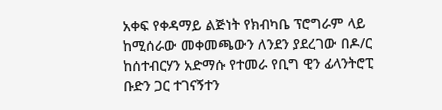አቀፍ የቀዳማይ ልጅነት የክብካቤ ፕሮግራም ላይ ከሚሰራው መቀመጫውን ለንደን ያደረገው በዶ/ር ከሰተብርሃን አድማሱ የተመራ የቢግ ዊን ፊላንትሮፒ ቡድን ጋር ተገናኝተን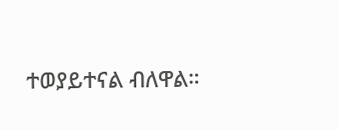ተወያይተናል ብለዋል።